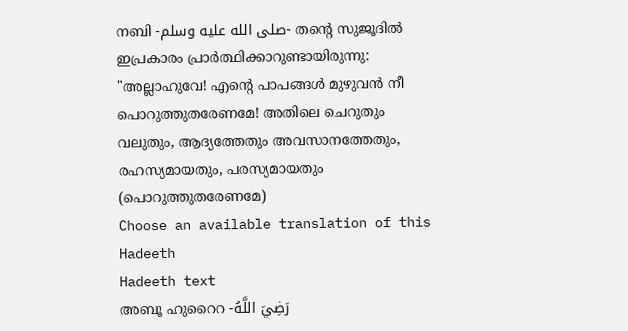നബി -صلى الله عليه وسلم- തൻ്റെ സുജൂദിൽ ഇപ്രകാരം പ്രാർത്ഥിക്കാറുണ്ടായിരുന്നു: "അല്ലാഹുവേ! എന്റെ പാപങ്ങൾ മുഴുവൻ നീ പൊറുത്തുതരേണമേ! അതിലെ ചെറുതും വലുതും, ആദ്യത്തേതും അവസാനത്തേതും, രഹസ്യമായതും, പരസ്യമായതും (പൊറുത്തുതരേണമേ)
Choose an available translation of this Hadeeth
Hadeeth text
അബൂ ഹുറൈറ -رَضِيَ اللَّهُ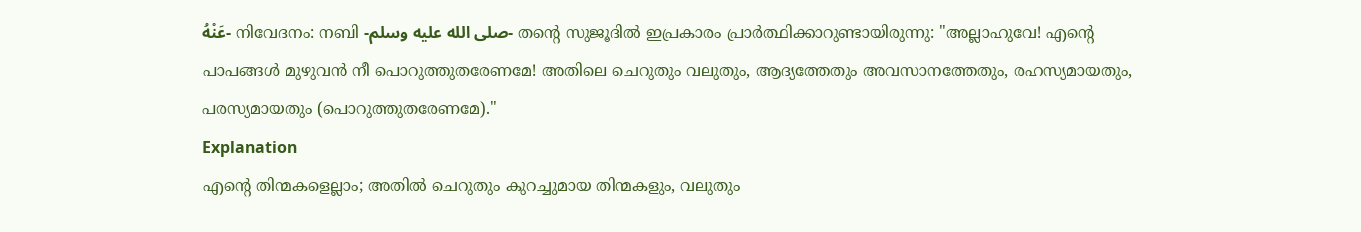عَنْهُ- നിവേദനം: നബി -صلى الله عليه وسلم- തൻ്റെ സുജൂദിൽ ഇപ്രകാരം പ്രാർത്ഥിക്കാറുണ്ടായിരുന്നു: "അല്ലാഹുവേ! എന്റെ പാപങ്ങൾ മുഴുവൻ നീ പൊറുത്തുതരേണമേ! അതിലെ ചെറുതും വലുതും, ആദ്യത്തേതും അവസാനത്തേതും, രഹസ്യമായതും, പരസ്യമായതും (പൊറുത്തുതരേണമേ)."
Explanation
എൻ്റെ തിന്മകളെല്ലാം; അതിൽ ചെറുതും കുറച്ചുമായ തിന്മകളും, വലുതും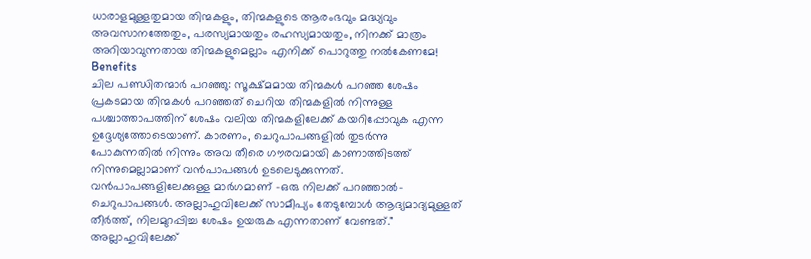ധാരാളമുള്ളതുമായ തിന്മകളും, തിന്മകളുടെ ആരംഭവും മദ്ധ്യവും അവസാനത്തേതും, പരസ്യമായതും രഹസ്യമായതും, നിനക്ക് മാത്രം അറിയാവുന്നതായ തിന്മകളുമെല്ലാം എനിക്ക് പൊറുത്തു നൽകേണമേ!
Benefits
ചില പണ്ഡിതന്മാർ പറഞ്ഞു: സൂക്ഷ്മമായ തിന്മകൾ പറഞ്ഞ ശേഷം പ്രകടമായ തിന്മകൾ പറഞ്ഞത് ചെറിയ തിന്മകളിൽ നിന്നുള്ള പശ്ചാത്താപത്തിന് ശേഷം വലിയ തിന്മകളിലേക്ക് കയറിപ്പോവുക എന്ന ഉദ്ദേശ്യത്തോടെയാണ്. കാരണം, ചെറുപാപങ്ങളിൽ തുടർന്നു പോകുന്നതിൽ നിന്നും അവ തീരെ ഗൗരവമായി കാണാത്തിടത്ത് നിന്നുമെല്ലാമാണ് വൻപാപങ്ങൾ ഉടലെടുക്കുന്നത്. വൻപാപങ്ങളിലേക്കുള്ള മാർഗമാണ് -ഒരു നിലക്ക് പറഞ്ഞാൽ- ചെറുപാപങ്ങൾ. അല്ലാഹുവിലേക്ക് സാമീപ്യം തേടുമ്പോൾ ആദ്യമാദ്യമുള്ളത് തീർത്ത്, നിലമുറപ്പിച്ച ശേഷം ഉയരുക എന്നതാണ് വേണ്ടത്."
അല്ലാഹുവിലേക്ക്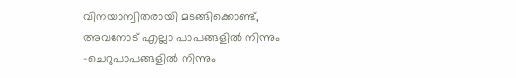വിനയാന്വിതരായി മടങ്ങിക്കൊണ്ട്, അവനോട് എല്ലാ പാപങ്ങളിൽ നിന്നും -ചെറുപാപങ്ങളിൽ നിന്നും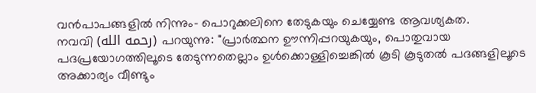വൻപാപങ്ങളിൽ നിന്നും- പൊറുക്കലിനെ തേടുകയും ചെയ്യേണ്ട ആവശ്യകത.
നവവി (رحمه الله) പറയുന്നു: "പ്രാർത്ഥന ഊന്നിപ്പറയുകയും, പൊതുവായ പദപ്രയോഗത്തിലൂടെ തേടുന്നതെല്ലാം ഉൾക്കൊള്ളിച്ചെങ്കിൽ കൂടി കൂടുതൽ പദങ്ങളിലൂടെ അക്കാര്യം വീണ്ടും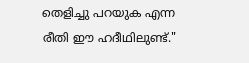തെളിച്ചു പറയുക എന്ന രീതി ഈ ഹദീഥിലുണ്ട്."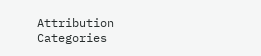Attribution
Categories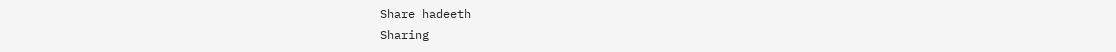Share hadeeth
Sharing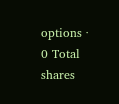options · 0 Total shares